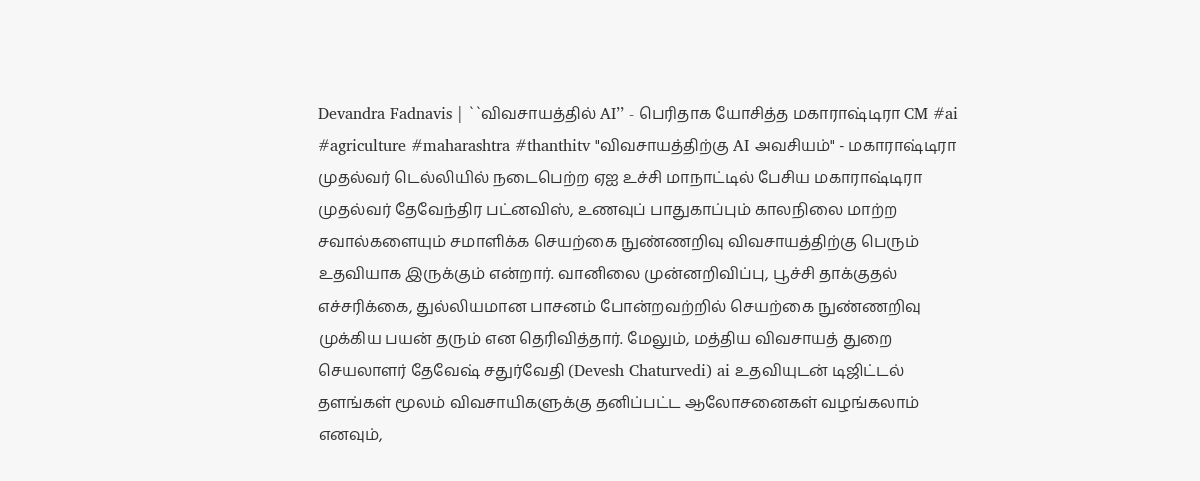Devandra Fadnavis | ``விவசாயத்தில் AI’’ - பெரிதாக யோசித்த மகாராஷ்டிரா CM #ai #agriculture #maharashtra #thanthitv "விவசாயத்திற்கு AI அவசியம்" - மகாராஷ்டிரா முதல்வர் டெல்லியில் நடைபெற்ற ஏஐ உச்சி மாநாட்டில் பேசிய மகாராஷ்டிரா முதல்வர் தேவேந்திர பட்னவிஸ், உணவுப் பாதுகாப்பும் காலநிலை மாற்ற சவால்களையும் சமாளிக்க செயற்கை நுண்ணறிவு விவசாயத்திற்கு பெரும் உதவியாக இருக்கும் என்றார். வானிலை முன்னறிவிப்பு, பூச்சி தாக்குதல் எச்சரிக்கை, துல்லியமான பாசனம் போன்றவற்றில் செயற்கை நுண்ணறிவு முக்கிய பயன் தரும் என தெரிவித்தார். மேலும், மத்திய விவசாயத் துறை செயலாளர் தேவேஷ் சதுர்வேதி (Devesh Chaturvedi) ai உதவியுடன் டிஜிட்டல் தளங்கள் மூலம் விவசாயிகளுக்கு தனிப்பட்ட ஆலோசனைகள் வழங்கலாம் எனவும்,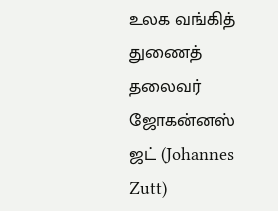உலக வங்கித் துணைத் தலைவர் ஜோகன்னஸ் ஜட் (Johannes Zutt)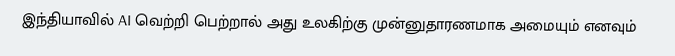இந்தியாவில் AI வெற்றி பெற்றால் அது உலகிற்கு முன்னுதாரணமாக அமையும் எனவும்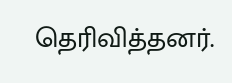தெரிவித்தனர்.